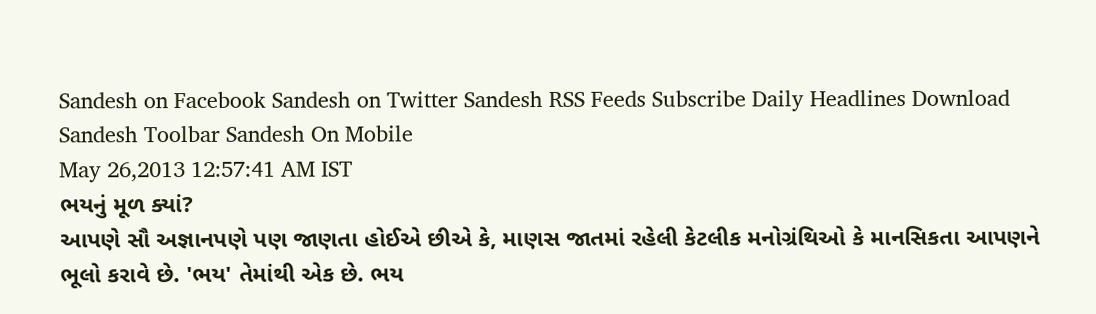Sandesh on Facebook Sandesh on Twitter Sandesh RSS Feeds Subscribe Daily Headlines Download Sandesh Toolbar Sandesh On Mobile
May 26,2013 12:57:41 AM IST
ભયનું મૂળ ક્યાં?
આપણે સૌ અજ્ઞાનપણે પણ જાણતા હોઈએ છીએ કે, માણસ જાતમાં રહેલી કેટલીક મનોગ્રંથિઓ કે માનસિકતા આપણને ભૂલો કરાવે છે. 'ભય' તેમાંથી એક છે. ભય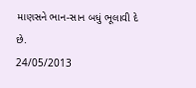માણસને ભાન-સાન બધું ભૂલાવી દે છે.
24/05/2013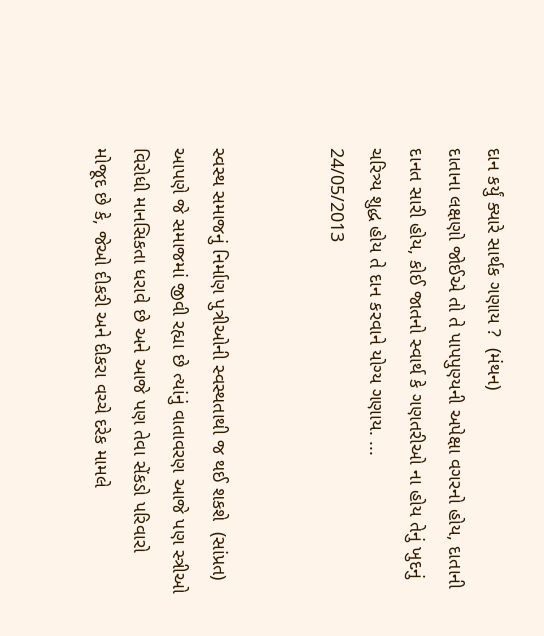દાન કર્યું ક્યારે સાર્થક ગણાય ?  (મંથન)
દાતાના લક્ષણો જોઈએ તો તે પાપપુણ્યની અપેક્ષા વગરનો હોય, દાતાની દાનત સારી હોય, કોઈ જાતનો સ્વાર્થ કે ગણતરીઓ ના હોય તેનું ખુદનું ચરિત્ર્ય શુદ્ધ હોય તે દાન કરવાને યોગ્ય ગણાય. ...
24/05/2013


સ્વસ્થ સમાજનું નિર્માણ પુત્રીઓની સ્વસ્થતાથી જ થઈ શકશે  (સાંપ્રત)
આપણે જે સમાજમાં જીવી રહ્યા છે ત્યાંનું વાતાવરણ આજે પણ સ્ત્રીઓ વિરોધી માનસિકતા ધરાવે છે અને આજે પણ તેવા સેંકડો પરિવારો મોજૂદ છે કે, જેઓ દીકરી અને દીકરા વચ્ચે દરેક મામલે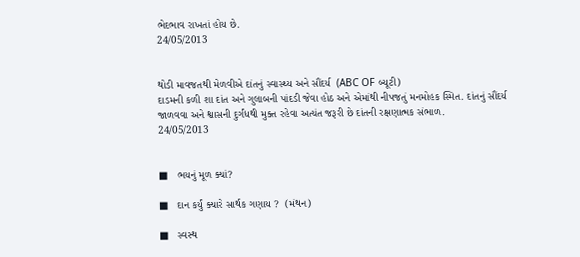ભેદભાવ રાખતાં હોય છે.
24/05/2013


થોડી માવજતથી મેળવીએ દાંતનું સ્વાસ્થ્ય અને સૌંદર્ય  (ABC OF બ્યૂટી)
દાડમની કળી શા દાંત અને ગુલાબની પાંદડી જેવા હોઠ અને એમાંથી નીપજતું મનમોહક સ્મિત. દાંતનું સૌંદર્ય જાળવવા અને શ્વાસની દુર્ગંધથી મુક્ત રહેવા અત્યંત જરૂરી છે દાંતની રક્ષણાત્મક સંભાળ.
24/05/2013


■   ભયનું મૂળ ક્યાં?

■   દાન કર્યું ક્યારે સાર્થક ગણાય ?  (મંથન)

■   સ્વસ્થ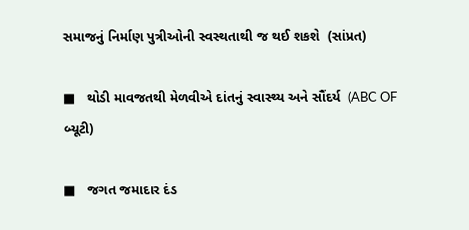સમાજનું નિર્માણ પુત્રીઓની સ્વસ્થતાથી જ થઈ શકશે  (સાંપ્રત)

■   થોડી માવજતથી મેળવીએ દાંતનું સ્વાસ્થ્ય અને સૌંદર્ય  (ABC OF બ્યૂટી)

■   જગત જમાદાર દંડ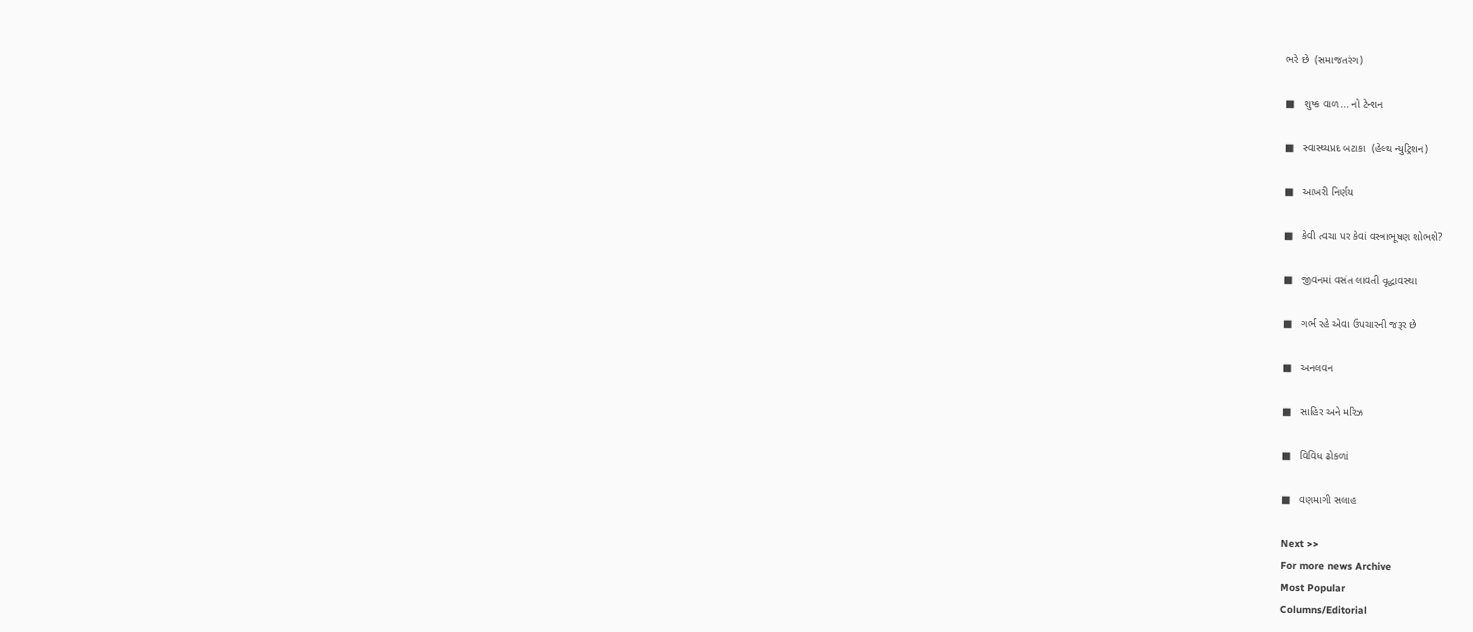ભરે છે  (સમાજતરંગ)

■   શુષ્ક વાળ... નો ટેન્શન

■   સ્વાસ્થ્યપ્રદ બટાકા  (હેલ્થ ન્યુટ્રિશન)

■   આખરી નિર્ણય

■   કેવી ત્વચા પર કેવાં વસ્ત્રાભૂષણ શોભશે?

■   જીવનમાં વસંત લાવતી વૃદ્ધાવસ્થા

■   ગર્ભ રહે એવા ઉપચારની જરૂર છે

■   અનલવન

■   સાહિર અને મરિઝ

■   વિવિધ ઢોકળાં

■   વણમાગી સલાહ

Next >>
For more news Archive
Most Popular
Columns/Editorial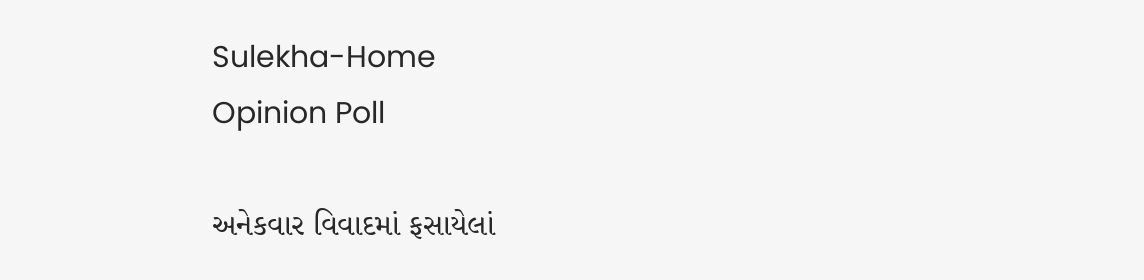Sulekha-Home
Opinion Poll

અનેકવાર વિવાદમાં ફસાયેલાં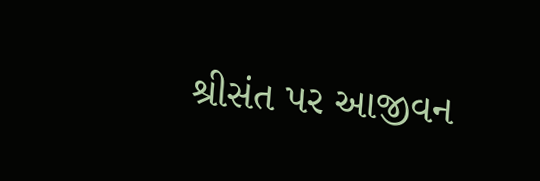શ્રીસંત પર આજીવન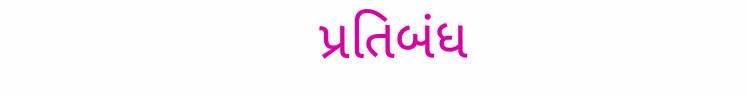પ્રતિબંધ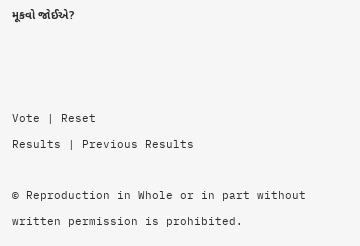મૂકવો જોઈએ?



Vote | Reset
Results | Previous Results

© Reproduction in Whole or in part without written permission is prohibited.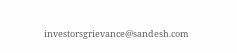investorsgrievance@sandesh.com